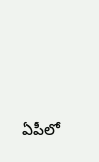ఏపీలో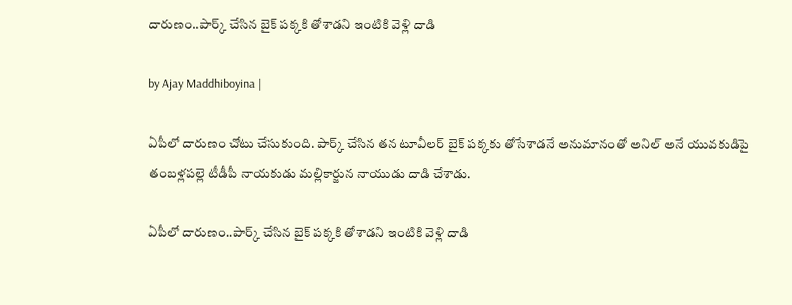దారుణం..పార్క్ చేసిన బైక్ పక్కకి తోశాడని ఇంటికి వెళ్లి దాడి

by Ajay Maddhiboyina |

ఏపీలో దారుణం చోటు చేసుకుంది. పార్క్ చేసిన తన టూవీలర్ బైక్ పక్కకు తోసేశాడనే అనుమానంతో అనిల్ అనే యువకుడిపై తంబళ్లపల్లె టీడీపీ నాయకుడు మల్లికార్జున నాయుడు దాడి చేశాడు.

ఏపీలో దారుణం..పార్క్ చేసిన బైక్ పక్కకి తోశాడని ఇంటికి వెళ్లి దాడి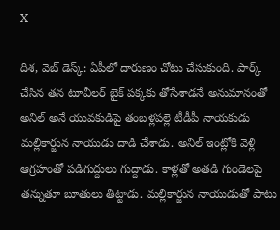X

దిశ‌, వెబ్ డెస్క్: ఏపీలో దారుణం చోటు చేసుకుంది. పార్క్ చేసిన తన టూవీలర్ బైక్ పక్కకు తోసేశాడనే అనుమానంతో అనిల్ అనే యువకుడిపై తంబళ్లపల్లె టీడీపీ నాయకుడు మల్లికార్జున నాయుడు దాడి చేశాడు. అనిల్ ఇంట్లోకి వెళ్లి ఆగ్రహంతో పడిగుద్దులు గుద్దాడు. కాళ్లతో అతడి గుండెలపై తన్నుతూ బూతులు తిట్టాడు. మల్లికార్జున నాయుడుతో పాటు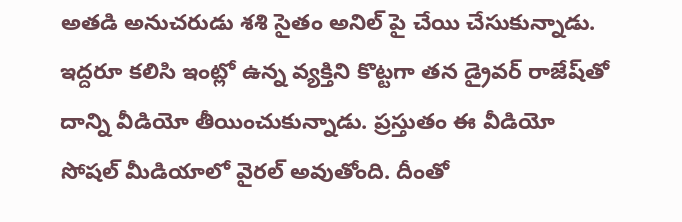అతడి అనుచరుడు శశి సైతం అనిల్ పై చేయి చేసుకున్నాడు. ఇద్దరూ కలిసి ఇంట్లో ఉన్న వ్యక్తిని కొట్టగా తన డ్రైవర్ రాజేష్‌తో దాన్ని వీడియో తీయించుకున్నాడు. ప్రస్తుతం ఈ వీడియో సోషల్ మీడియాలో వైరల్ అవుతోంది. దీంతో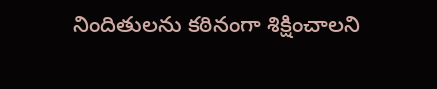నిందితులను కఠినంగా శిక్షించాలని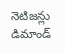నెటిజన్లు డిమాండ్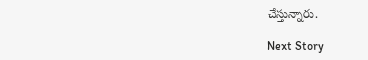చేస్తున్నారు.

Next Story